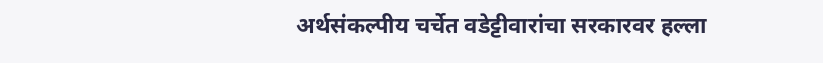अर्थसंकल्पीय चर्चेत वडेट्टीवारांचा सरकारवर हल्ला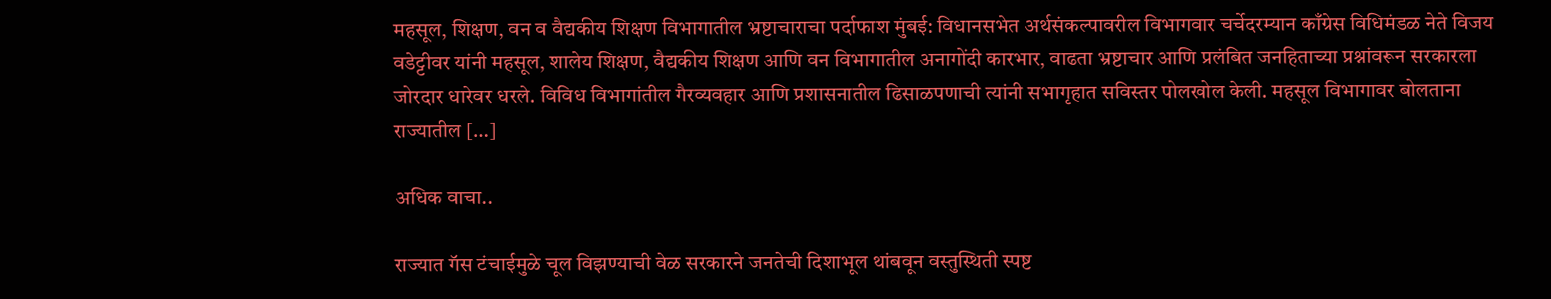महसूल, शिक्षण, वन व वैद्यकीय शिक्षण विभागातील भ्रष्टाचाराचा पर्दाफाश मुंबई: विधानसभेत अर्थसंकल्पावरील विभागवार चर्चेदरम्यान काँग्रेस विधिमंडळ नेते विजय वडेट्टीवर यांनी महसूल, शालेय शिक्षण, वैद्यकीय शिक्षण आणि वन विभागातील अनागोंदी कारभार, वाढता भ्रष्टाचार आणि प्रलंबित जनहिताच्या प्रश्नांवरून सरकारला जोरदार धारेवर धरले. विविध विभागांतील गैरव्यवहार आणि प्रशासनातील ढिसाळपणाची त्यांनी सभागृहात सविस्तर पोलखोल केली. महसूल विभागावर बोलताना राज्यातील […]

अधिक वाचा..

राज्यात गॅस टंचाईमुळे चूल विझण्याची वेळ सरकारने जनतेची दिशाभूल थांबवून वस्तुस्थिती स्पष्ट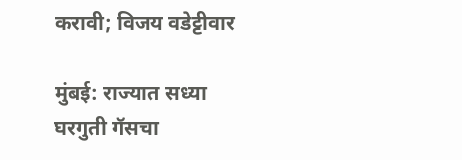करावी; विजय वडेट्टीवार

मुंबई: राज्यात सध्या घरगुती गॅसचा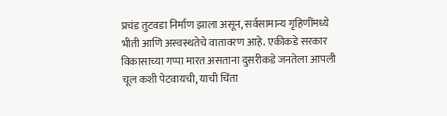प्रचंड तुटवडा निर्माण झाला असून, सर्वसामान्य गृहिणींमध्ये भीती आणि अस्वस्थतेचे वातावरण आहे. एकीकडे सरकार विकासाच्या गप्पा मारत असताना दुसरीकडे जनतेला आपली चूल कशी पेटवायची, याची चिंता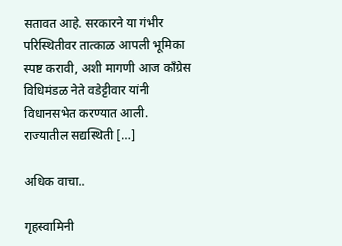सतावत आहे. सरकारने या गंभीर परिस्थितीवर तात्काळ आपली भूमिका स्पष्ट करावी, अशी मागणी आज काँग्रेस विधिमंडळ नेते वडेट्टीवार यांनी विधानसभेत करण्यात आली. राज्यातील सद्यस्थिती […]

अधिक वाचा..

गृहस्वामिनी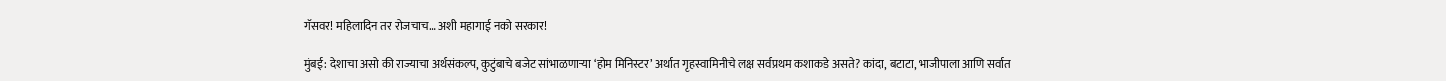गॅसवर! महिलादिन तर रोजचाच… अशी महागाई नको सरकार!

मुंबई: देशाचा असो की राज्याचा अर्थसंकल्प, कुटुंबाचे बजेट सांभाळणाऱ्या ‘होम मिनिस्टर’ अर्थात गृहस्वामिनीचे लक्ष सर्वप्रथम कशाकडे असते? कांदा, बटाटा, भाजीपाला आणि सर्वात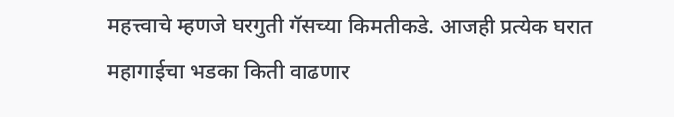महत्त्वाचे म्हणजे घरगुती गॅसच्या किमतीकडे. आजही प्रत्येक घरात महागाईचा भडका किती वाढणार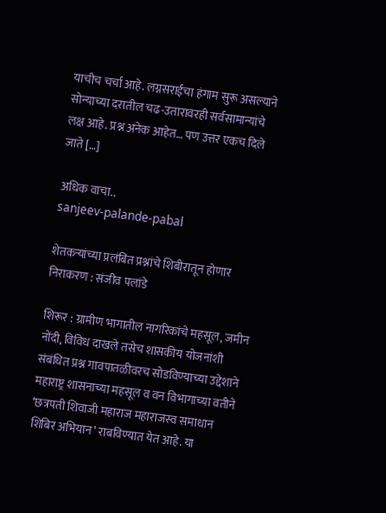याचीच चर्चा आहे. लग्नसराईचा हंगाम सुरू असल्याने सोन्याच्या दरातील चढ-उतारावरही सर्वसामान्यांचे लक्ष आहे. प्रश्न अनेक आहेत… पण उत्तर एकच दिले जाते […]

अधिक वाचा..
sanjeev-palande-pabal

शेतकऱ्यांच्या प्रलंबित प्रश्नांचे शिबीरातून होणार निराकरण : संजीव पलांडे

शिरूर : ग्रामीण भागातील नागरिकांचे महसूल, जमीन नोंदी, विविध दाखले तसेच शासकीय योजनांशी संबंधित प्रश्न गावपातळीवरच सोडविण्याच्या उद्देशाने महाराष्ट्र शासनाच्या महसूल व वन विभागाच्या वतीने ‘छत्रपती शिवाजी महाराज महाराजस्व समाधान शिबिर अभियान’ राबविण्यात येत आहे. या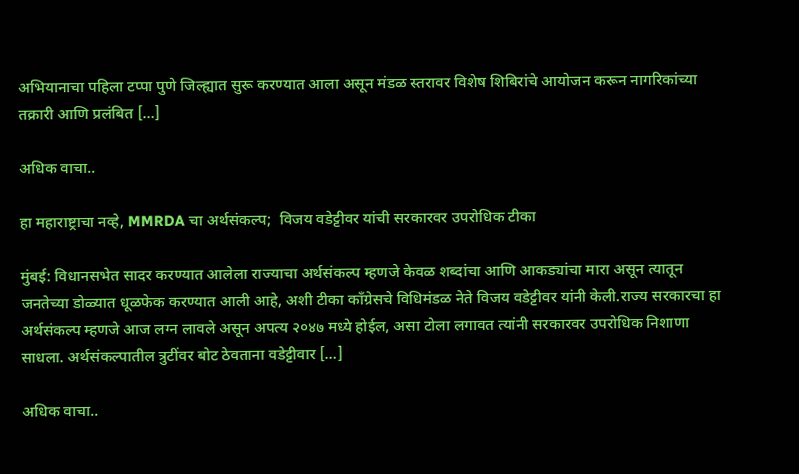अभियानाचा पहिला टप्पा पुणे जिल्ह्यात सुरू करण्यात आला असून मंडळ स्तरावर विशेष शिबिरांचे आयोजन करून नागरिकांच्या तक्रारी आणि प्रलंबित […]

अधिक वाचा..

हा महाराष्ट्राचा नव्हे, MMRDA चा अर्थसंकल्प;  विजय वडेट्टीवर यांची सरकारवर उपरोधिक टीका

मुंबई: विधानसभेत सादर करण्यात आलेला राज्याचा अर्थसंकल्प म्हणजे केवळ शब्दांचा आणि आकड्यांचा मारा असून त्यातून जनतेच्या डोळ्यात धूळफेक करण्यात आली आहे, अशी टीका काँग्रेसचे विधिमंडळ नेते विजय वडेट्टीवर यांनी केली.राज्य सरकारचा हा अर्थसंकल्प म्हणजे आज लग्न लावले असून अपत्य २०४७ मध्ये होईल, असा टोला लगावत त्यांनी सरकारवर उपरोधिक निशाणा साधला. अर्थसंकल्पातील त्रुटींवर बोट ठेवताना वडेट्टीवार […]

अधिक वाचा..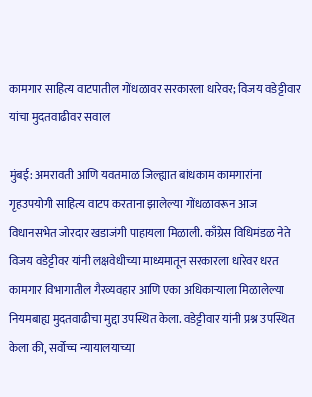कामगार साहित्य वाटपातील गोंधळावर सरकारला धारेवर; विजय वडेट्टीवार यांचा मुदतवाढीवर सवाल

मुंबई: अमरावती आणि यवतमाळ जिल्ह्यात बांधकाम कामगारांना गृहउपयोगी साहित्य वाटप करताना झालेल्या गोंधळावरून आज विधानसभेत जोरदार खडाजंगी पाहायला मिळाली. काँग्रेस विधिमंडळ नेते विजय वडेट्टीवर यांनी लक्षवेधीच्या माध्यमातून सरकारला धारेवर धरत कामगार विभागातील गैरव्यवहार आणि एका अधिकाऱ्याला मिळालेल्या नियमबाह्य मुदतवाढीचा मुद्दा उपस्थित केला. वडेट्टीवार यांनी प्रश्न उपस्थित केला की, सर्वोच्च न्यायालयाच्या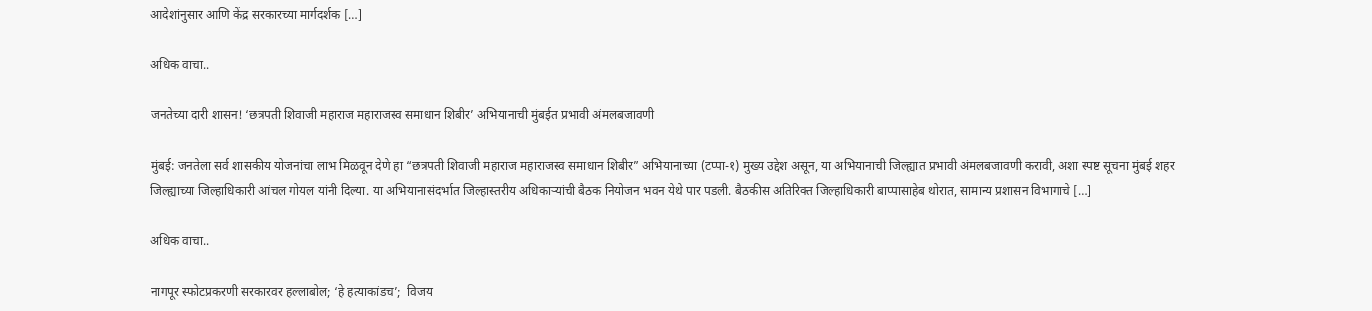आदेशांनुसार आणि केंद्र सरकारच्या मार्गदर्शक […]

अधिक वाचा..

जनतेच्या दारी शासन! ‘छत्रपती शिवाजी महाराज महाराजस्व समाधान शिबीर’ अभियानाची मुंबईत प्रभावी अंमलबजावणी

मुंबई: जनतेला सर्व शासकीय योजनांचा लाभ मिळवून देणे हा “छत्रपती शिवाजी महाराज महाराजस्व समाधान शिबीर” अभियानाच्या (टप्पा-१) मुख्य उद्देश असून, या अभियानाची जिल्ह्यात प्रभावी अंमलबजावणी करावी, अशा स्पष्ट सूचना मुंबई शहर जिल्ह्याच्या जिल्हाधिकारी आंचल गोयल यांनी दिल्या. या अभियानासंदर्भात जिल्हास्तरीय अधिकाऱ्यांची बैठक नियोजन भवन येथे पार पडली. बैठकीस अतिरिक्त जिल्हाधिकारी बाप्पासाहेब थोरात, सामान्य प्रशासन विभागाचे […]

अधिक वाचा..

नागपूर स्फोटप्रकरणी सरकारवर हल्लाबोल; ‘हे हत्याकांडच’;  विजय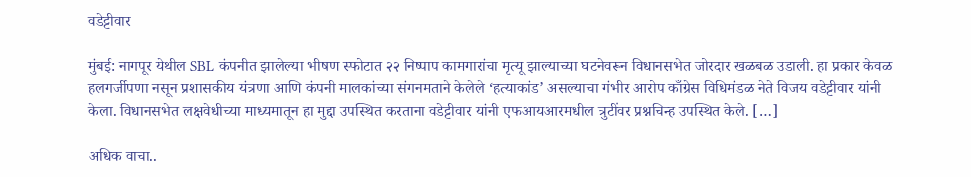वडेट्टीवार

मुंबई: नागपूर येथील SBL कंपनीत झालेल्या भीषण स्फोटात २२ निष्पाप कामगारांचा मृत्यू झाल्याच्या घटनेवरून विधानसभेत जोरदार खळबळ उडाली. हा प्रकार केवळ हलगर्जीपणा नसून प्रशासकीय यंत्रणा आणि कंपनी मालकांच्या संगनमताने केलेले ‘हत्याकांड’ असल्याचा गंभीर आरोप काँग्रेस विधिमंडळ नेते विजय वडेट्टीवार यांनी केला. विधानसभेत लक्षवेधीच्या माध्यमातून हा मुद्दा उपस्थित करताना वडेट्टीवार यांनी एफआयआरमधील त्रुटींवर प्रश्नचिन्ह उपस्थित केले. […]

अधिक वाचा..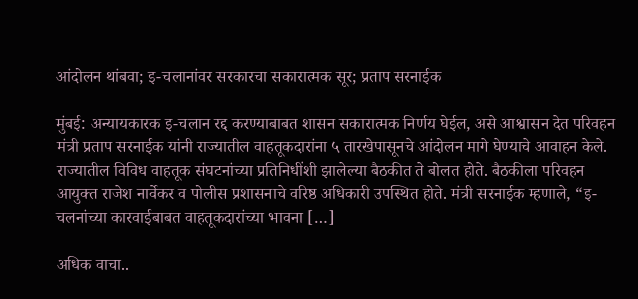आंदोलन थांबवा; इ-चलानांवर सरकारचा सकारात्मक सूर; प्रताप सरनाईक

मुंबई: अन्यायकारक इ-चलान रद्द करण्याबाबत शासन सकारात्मक निर्णय घेईल, असे आश्वासन देत परिवहन मंत्री प्रताप सरनाईक यांनी राज्यातील वाहतूकदारांना ५ तारखेपासूनचे आंदोलन मागे घेण्याचे आवाहन केले. राज्यातील विविध वाहतूक संघटनांच्या प्रतिनिधींशी झालेल्या बैठकीत ते बोलत होते. बैठकीला परिवहन आयुक्त राजेश नार्वेकर व पोलीस प्रशासनाचे वरिष्ठ अधिकारी उपस्थित होते. मंत्री सरनाईक म्हणाले, “इ-चलनांच्या कारवाईबाबत वाहतूकदारांच्या भावना […]

अधिक वाचा..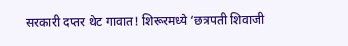सरकारी दप्तर थेट गावात! शिरूरमध्ये ‘छत्रपती शिवाजी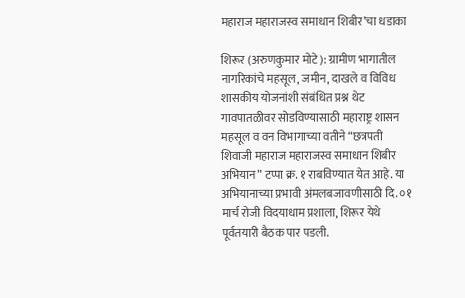महाराज महाराजस्व समाधान शिबीर’चा धडाका

शिरूर (अरुणकुमार मोटे): ग्रामीण भागातील नागरिकांचे महसूल, जमीन, दाखले व विविध शासकीय योजनांशी संबंधित प्रश्न थेट गावपातळीवर सोडविण्यासाठी महाराष्ट्र शासन महसूल व वन विभागाच्या वतीने “छत्रपती शिवाजी महाराज महाराजस्व समाधान शिबीर अभियान” टप्पा क्र. १ राबविण्यात येत आहे. या अभियानाच्या प्रभावी अंमलबजावणीसाठी दि. ०१ मार्च रोजी विदयाधाम प्रशाला, शिरूर येथे पूर्वतयारी बैठक पार पडली.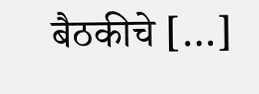बैठकीचे […]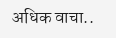अधिक वाचा..